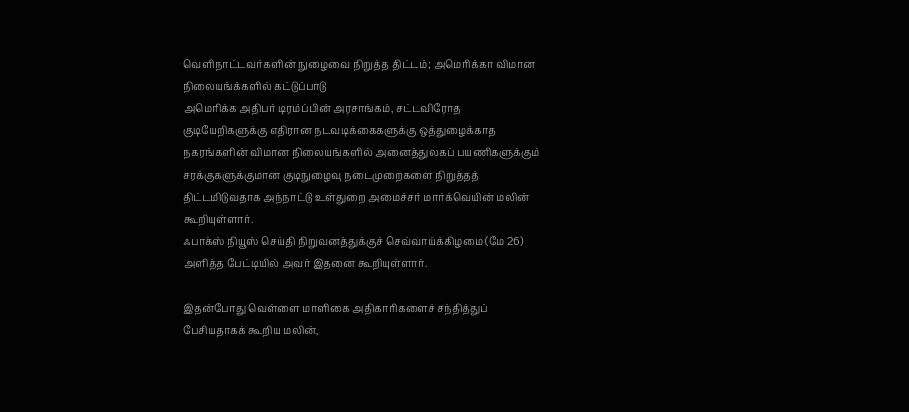வெளிநாட்டவர்களின் நுழைவை நிறுத்த திட்டம்; அமெரிக்கா விமான நிலையங்க்களில் கட்டுப்பாடு
அமெரிக்க அதிபர் டிரம்ப்பின் அரசாங்கம், சட்டவிரோத குடியேறிகளுக்கு எதிரான நடவடிக்கைகளுக்கு ஒத்துழைக்காத நகரங்களின் விமான நிலையங்களில் அனைத்துலகப் பயணிகளுக்கும் சரக்குகளுக்குமான குடிநுழைவு நடைமுறைகளை நிறுத்தத் திட்டமிடுவதாக அந்நாட்டு உள்துறை அமைச்சர் மார்க்வெயின் மலின் கூறியுள்ளார்.
ஃபாக்ஸ் நியூஸ் செய்தி நிறுவனத்துக்குச் செவ்வாய்க்கிழமை (மே 26) அளித்த பேட்டியில் அவர் இதனை கூறியுள்ளார்.

இதன்போது வெள்ளை மாளிகை அதிகாரிகளைச் சந்தித்துப் பேசியதாகக் கூறிய மலின்,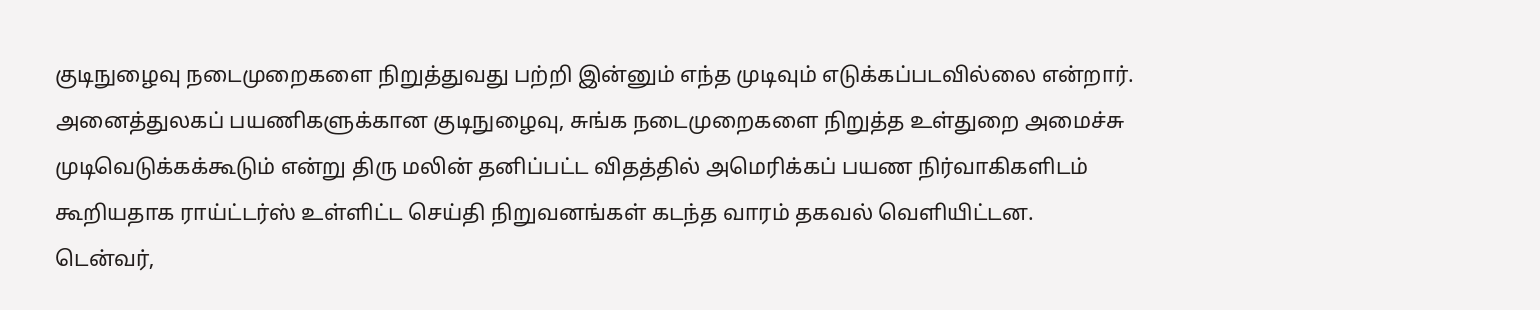குடிநுழைவு நடைமுறைகளை நிறுத்துவது பற்றி இன்னும் எந்த முடிவும் எடுக்கப்படவில்லை என்றார்.
அனைத்துலகப் பயணிகளுக்கான குடிநுழைவு, சுங்க நடைமுறைகளை நிறுத்த உள்துறை அமைச்சு முடிவெடுக்கக்கூடும் என்று திரு மலின் தனிப்பட்ட விதத்தில் அமெரிக்கப் பயண நிர்வாகிகளிடம் கூறியதாக ராய்ட்டர்ஸ் உள்ளிட்ட செய்தி நிறுவனங்கள் கடந்த வாரம் தகவல் வெளியிட்டன.
டென்வர்,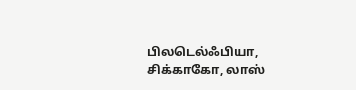பிலடெல்ஃபியா, சிக்காகோ, லாஸ்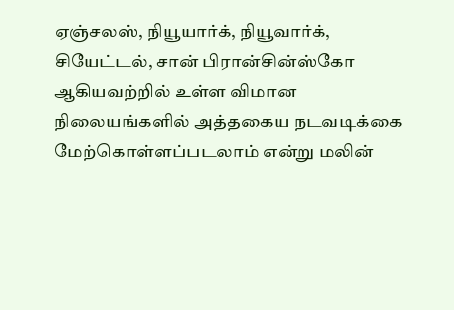ஏஞ்சலஸ், நியூயார்க், நியூவார்க், சியேட்டல், சான் பிரான்சின்ஸ்கோ ஆகியவற்றில் உள்ள விமான நிலையங்களில் அத்தகைய நடவடிக்கை மேற்கொள்ளப்படலாம் என்று மலின்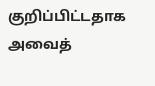குறிப்பிட்டதாக அவைத்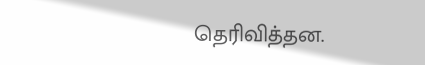தெரிவித்தன.